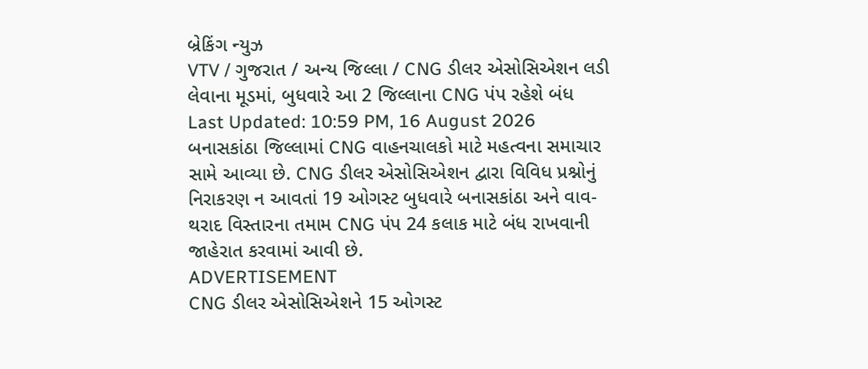બ્રેકિંગ ન્યુઝ
VTV / ગુજરાત / અન્ય જિલ્લા / CNG ડીલર એસોસિએશન લડી લેવાના મૂડમાં, બુધવારે આ 2 જિલ્લાના CNG પંપ રહેશે બંધ
Last Updated: 10:59 PM, 16 August 2026
બનાસકાંઠા જિલ્લામાં CNG વાહનચાલકો માટે મહત્વના સમાચાર સામે આવ્યા છે. CNG ડીલર એસોસિએશન દ્વારા વિવિધ પ્રશ્નોનું નિરાકરણ ન આવતાં 19 ઓગસ્ટ બુધવારે બનાસકાંઠા અને વાવ-થરાદ વિસ્તારના તમામ CNG પંપ 24 કલાક માટે બંધ રાખવાની જાહેરાત કરવામાં આવી છે.
ADVERTISEMENT
CNG ડીલર એસોસિએશને 15 ઓગસ્ટ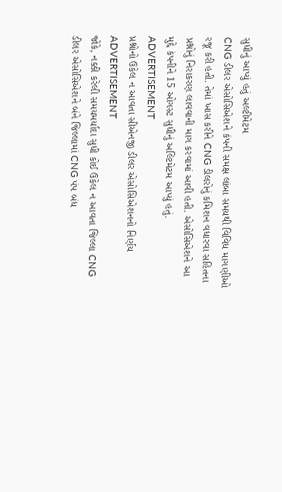સુધીનું આપ્યું હતું અલ્ટીમેટમ
CNG ડીલર એસોસિએશને કંપની સમક્ષ લાંબા સમયથી વિવિધ માગણીઓ રજૂ કરી હતી. તેમાં ખાસ કરીને CNG ડીલરોનું કમિશન વધારવા સહિતના પ્રશ્નોનું નિરાકરણ લાવવાની માગ કરવામાં આવી હતી. એસોસિએશને આ મુદ્દે કંપનીને 15 ઓગસ્ટ સુધીનું અલ્ટિમેટમ આપ્યું હતું.
ADVERTISEMENT
પ્રશ્નોનો ઉકેલ ન આવતા સીએનજી ડીલર એસોસિએશનનો નિર્ણય
ADVERTISEMENT
જોકે, નક્કી કરેલી સમયમર્યાદા સુધી કોઈ ઉકેલ ન આવતા જિલ્લા CNG ડીલર એસોસિએશને બંને જિલ્લામાં CNG પંપ બંધ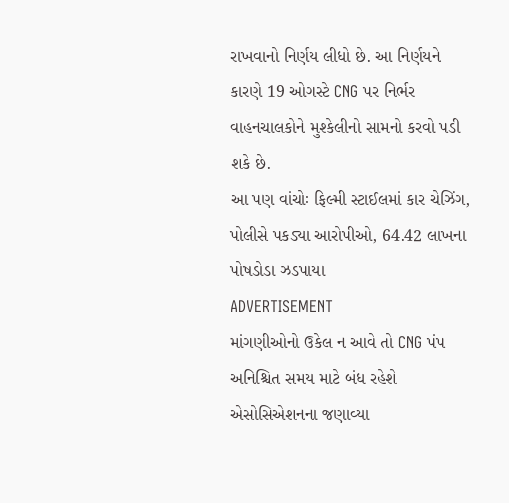રાખવાનો નિર્ણય લીધો છે. આ નિર્ણયને કારણે 19 ઓગસ્ટે CNG પર નિર્ભર વાહનચાલકોને મુશ્કેલીનો સામનો કરવો પડી શકે છે.
આ પણ વાંચોઃ ફિલ્મી સ્ટાઈલમાં કાર ચેઝિંગ, પોલીસે પકડ્યા આરોપીઓ, 64.42 લાખના પોષડોડા ઝડપાયા
ADVERTISEMENT
માંગણીઓનો ઉકેલ ન આવે તો CNG પંપ અનિશ્ચિત સમય માટે બંધ રહેશે
એસોસિએશનના જણાવ્યા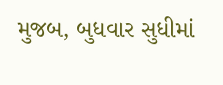મુજબ, બુધવાર સુધીમાં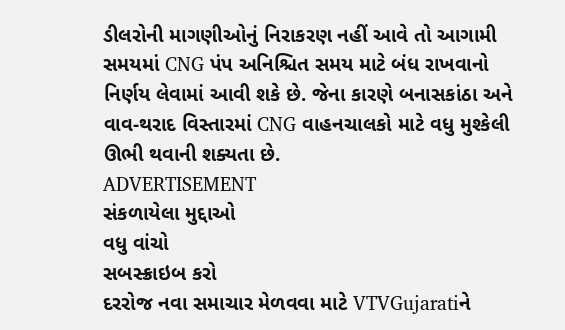ડીલરોની માગણીઓનું નિરાકરણ નહીં આવે તો આગામી સમયમાં CNG પંપ અનિશ્ચિત સમય માટે બંધ રાખવાનો નિર્ણય લેવામાં આવી શકે છે. જેના કારણે બનાસકાંઠા અને વાવ-થરાદ વિસ્તારમાં CNG વાહનચાલકો માટે વધુ મુશ્કેલી ઊભી થવાની શક્યતા છે.
ADVERTISEMENT
સંકળાયેલા મુદ્દાઓ
વધુ વાંચો
સબસ્ક્રાઇબ કરો
દરરોજ નવા સમાચાર મેળવવા માટે VTVGujaratiને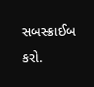સબસ્ક્રાઈબ કરો.